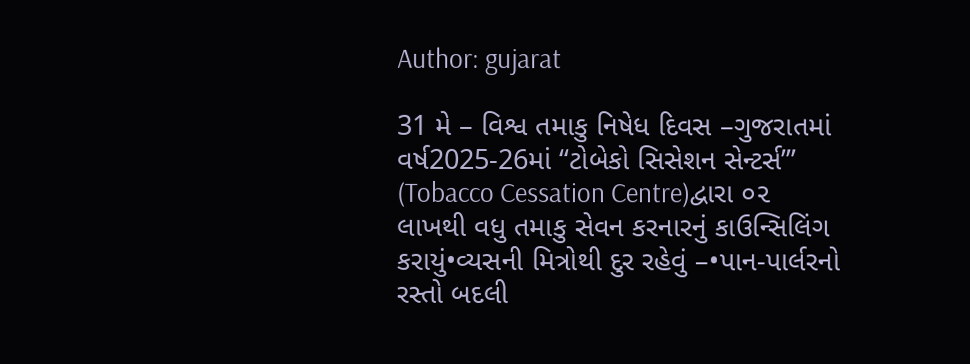Author: gujarat

31 મે – વિશ્વ તમાકુ નિષેધ દિવસ –ગુજરાતમાં વર્ષ2025-26માં “ટોબેકો સિસેશન સેન્ટર્સ’” (Tobacco Cessation Centre)દ્વારા ૦૨ લાખથી વધુ તમાકુ સેવન કરનારનું કાઉન્સિલિંગ કરાયું•વ્યસની મિત્રોથી દુર રહેવું –•પાન-પાર્લરનો રસ્તો બદલી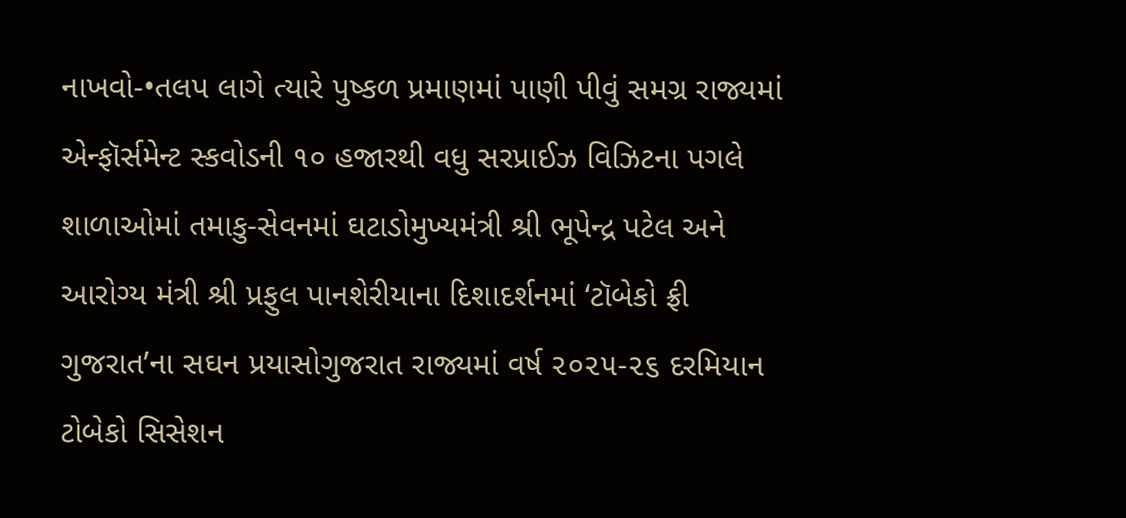નાખવો-•તલપ લાગે ત્યારે પુષ્કળ પ્રમાણમાં પાણી પીવું સમગ્ર રાજ્યમાં એન્ફૉર્સમેન્ટ સ્કવોડની ૧૦ હજારથી વધુ સરપ્રાઈઝ વિઝિટના પગલે શાળાઓમાં તમાકુ-સેવનમાં ઘટાડોમુખ્યમંત્રી શ્રી ભૂપેન્દ્ર પટેલ અને આરોગ્ય મંત્રી શ્રી પ્રફુલ પાનશેરીયાના દિશાદર્શનમાં ‘ટૉબેકો ફ્રી ગુજરાત’ના સઘન પ્રયાસોગુજરાત રાજ્યમાં વર્ષ ૨૦૨૫-૨૬ દરમિયાન ટોબેકો સિસેશન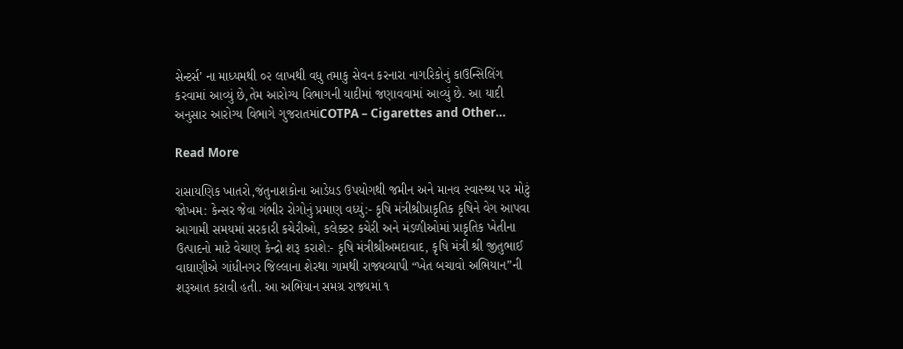સેન્ટર્સ’ ના માધ્યમથી ૦૨ લાખથી વધુ તમાકુ સેવન કરનારા નાગરિકોનું કાઉન્સિલિંગ કરવામાં આવ્યું છે,તેમ આરોગ્ય વિભાગની યાદીમાં જણાવવામાં આવ્યું છે. આ યાદી અનુસાર આરોગ્ય વિભાગે ગુજરાતમાંCOTPA – Cigarettes and Other…

Read More

રાસાયણિક ખાતરો,જંતુનાશકોના આડેધડ ઉપયોગથી જમીન અને માનવ સ્વાસ્થ્ય પર મોટું જોખમ: કેન્સર જેવા ગંભીર રોગોનું પ્રમાણ વધ્યું:- કૃષિ મંત્રીશ્રીપ્રાકૃતિક કૃષિને વેગ આપવા આગામી સમયમાં સરકારી કચેરીઓ, કલેક્ટર કચેરી અને મંડળીઓમાં પ્રાકૃતિક ખેતીના ઉત્પાદનો માટે વેચાણ કેન્દ્રો શરૂ કરાશે:- કૃષિ મંત્રીશ્રીઅમદાવાદ, કૃષિ મંત્રી શ્રી જીતુભાઈ વાઘાણીએ ગાંધીનગર જિલ્લાના શેરથા ગામથી રાજ્યવ્યાપી “ખેત બચાવો અભિયાન”ની શરૂઆત કરાવી હતી. આ અભિયાન સમગ્ર રાજ્યમાં ૧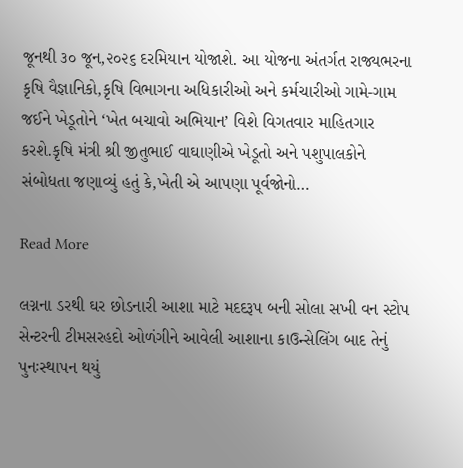જૂનથી ૩૦ જૂન,૨૦૨૬ દરમિયાન યોજાશે. આ યોજના અંતર્ગત રાજ્યભરના કૃષિ વૈજ્ઞાનિકો,કૃષિ વિભાગના અધિકારીઓ અને કર્મચારીઓ ગામે-ગામ જઈને ખેડૂતોને ‘ખેત બચાવો અભિયાન’ વિશે વિગતવાર માહિતગાર કરશે.કૃષિ મંત્રી શ્રી જીતુભાઈ વાઘાણીએ ખેડૂતો અને પશુપાલકોને સંબોધતા જણાવ્યું હતું કે,ખેતી એ આપણા પૂર્વજોનો…

Read More

લગ્નના ડરથી ઘર છોડનારી આશા માટે મદદરૂપ બની સોલા સખી વન સ્ટોપ સેન્ટરની ટીમસરહદો ઓળંગીને આવેલી આશાના કાઉન્સેલિંગ બાદ તેનું પુનઃસ્થાપન થયું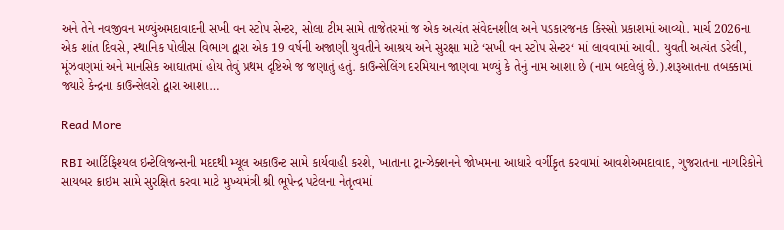અને તેને નવજીવન મળ્યુંઅમદાવાદની સખી વન સ્ટોપ સેન્ટર, સોલા ટીમ સામે તાજેતરમાં જ એક અત્યંત સંવેદનશીલ અને પડકારજનક કિસ્સો પ્રકાશમાં આવ્યો. માર્ચ 2026ના એક શાંત દિવસે, સ્થાનિક પોલીસ વિભાગ દ્વારા એક 19 વર્ષની અજાણી યુવતીને આશ્રય અને સુરક્ષા માટે ‘સખી વન સ્ટોપ સેન્ટર‘ માં લાવવામાં આવી. યુવતી અત્યંત ડરેલી, મૂંઝવણમાં અને માનસિક આઘાતમાં હોય તેવું પ્રથમ દૃષ્ટિએ જ જણાતું હતું. કાઉન્સેલિંગ દરમિયાન જાણવા મળ્યું કે તેનું નામ આશા છે (નામ બદલેલું છે.).શરૂઆતના તબક્કામાં જ્યારે કેન્દ્રના કાઉન્સેલરો દ્વારા આશા…

Read More

RBI આર્ટિફિશ્યલ ઇન્ટેલિજન્સની મદદથી મ્યૂલ અકાઉન્ટ સામે કાર્યવાહી કરશે, ખાતાના ટ્રાન્ઝેક્શનને જોખમના આધારે વર્ગીકૃત કરવામાં આવશેઅમદાવાદ, ગુજરાતના નાગરિકોને સાયબર ક્રાઇમ સામે સુરક્ષિત કરવા માટે મુખ્યમંત્રી શ્રી ભૂપેન્દ્ર પટેલના નેતૃત્વમાં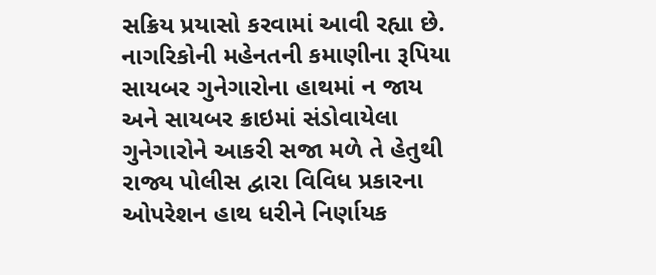સક્રિય પ્રયાસો કરવામાં આવી રહ્યા છે. નાગરિકોની મહેનતની કમાણીના રૂપિયા સાયબર ગુનેગારોના હાથમાં ન જાય અને સાયબર ક્રાઇમાં સંડોવાયેલા ગુનેગારોને આકરી સજા મળે તે હેતુથી રાજ્ય પોલીસ દ્વારા વિવિધ પ્રકારના ઓપરેશન હાથ ધરીને નિર્ણાયક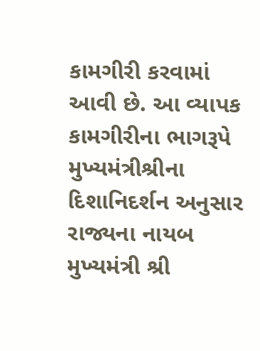કામગીરી કરવામાં આવી છે. આ વ્યાપક કામગીરીના ભાગરૂપે મુખ્યમંત્રીશ્રીના દિશાનિદર્શન અનુસાર રાજ્યના નાયબ મુખ્યમંત્રી શ્રી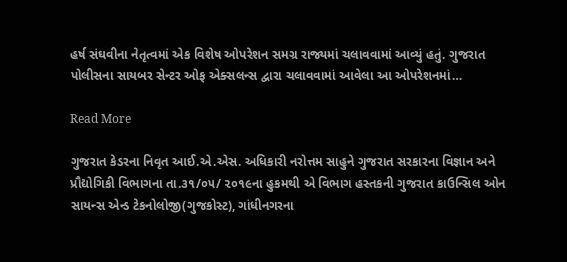હર્ષ સંઘવીના નેતૃત્વમાં એક વિશેષ ઓપરેશન સમગ્ર રાજ્યમાં ચલાવવામાં આવ્યું હતું. ગુજરાત પોલીસના સાયબર સેન્ટર ઓફ એક્સલન્સ દ્વારા ચલાવવામાં આવેલા આ ઓપરેશનમાં…

Read More

ગુજરાત કેડરના નિવૃત આઈ.એ.એસ. અધિકારી નરોત્તમ સાહુને ગુજરાત સરકારના વિજ્ઞાન અને પ્રૌદ્યોગિકી વિભાગના તા.૩૧/૦૫/ ૨૦૧૯ના હુકમથી એ વિભાગ હસ્તકની ગુજરાત કાઉન્સિલ ઓન સાયન્સ એન્ડ ટેકનોલોજી(ગુજકોસ્ટ), ગાંધીનગરના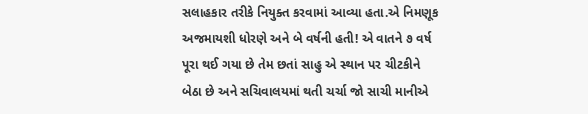સલાહકાર તરીકે નિયુક્ત કરવામાં આવ્યા હતા.એ નિમણૂક અજમાયશી ધોરણે અને બે વર્ષની હતી! એ વાતને ૭ વર્ષ પૂરા થઈ ગયા છે તેમ છતાં સાહુ એ સ્થાન પર ચીટકીને બેઠા છે અને સચિવાલયમાં થતી ચર્ચા જો સાચી માનીએ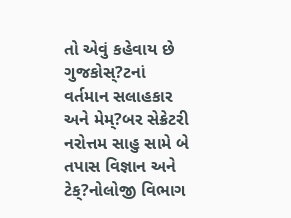તો એવું કહેવાય છે ગુજકોસ્?ટનાં વર્તમાન સલાહકાર અને મેમ્?બર સેક્રેટરી નરોત્તમ સાહુ સામે બે તપાસ વિજ્ઞાન અને ટેક્?નોલોજી વિભાગ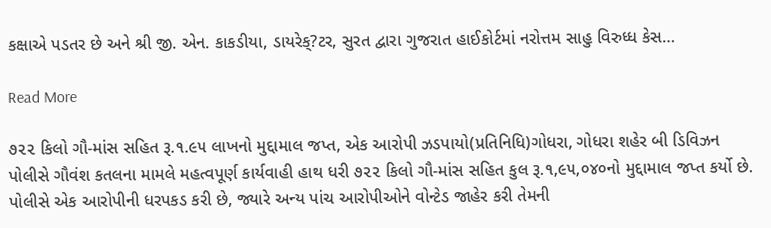કક્ષાએ પડતર છે અને શ્રી જી. એન. કાકડીયા, ડાયરેક્?ટર, સુરત દ્વારા ગુજરાત હાઈકોર્ટમાં નરોત્તમ સાહુ વિરુધ્ધ કેસ…

Read More

૭૨૨ કિલો ગૌ-માંસ સહિત રૂ.૧.૯૫ લાખનો મુદ્દામાલ જપ્ત, એક આરોપી ઝડપાયો(પ્રતિનિધિ)ગોધરા, ગોધરા શહેર બી ડિવિઝન પોલીસે ગૌવંશ કતલના મામલે મહત્વપૂર્ણ કાર્યવાહી હાથ ધરી ૭૨૨ કિલો ગૌ-માંસ સહિત કુલ રૂ.૧,૯૫,૦૪૦નો મુદ્દામાલ જપ્ત કર્યો છે. પોલીસે એક આરોપીની ધરપકડ કરી છે, જ્યારે અન્ય પાંચ આરોપીઓને વોન્ટેડ જાહેર કરી તેમની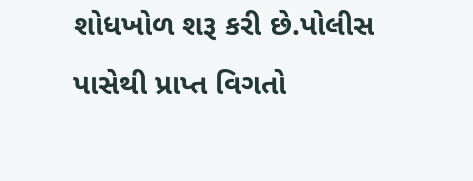શોધખોળ શરૂ કરી છે.પોલીસ પાસેથી પ્રાપ્ત વિગતો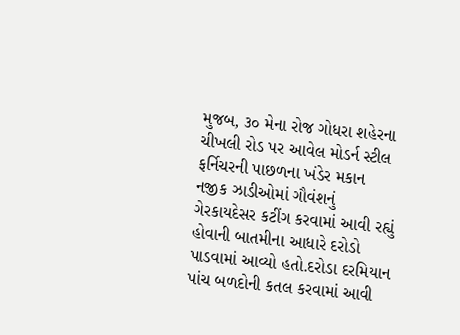મુજબ, ૩૦ મેના રોજ ગોધરા શહેરના ચીખલી રોડ પર આવેલ મોડર્ન સ્ટીલ ફર્નિચરની પાછળના ખંડેર મકાન નજીક ઝાડીઓમાં ગૌવંશનું ગેરકાયદેસર કટીંગ કરવામાં આવી રહ્યું હોવાની બાતમીના આધારે દરોડો પાડવામાં આવ્યો હતો.દરોડા દરમિયાન પાંચ બળદોની કતલ કરવામાં આવી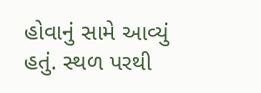હોવાનું સામે આવ્યું હતું. સ્થળ પરથી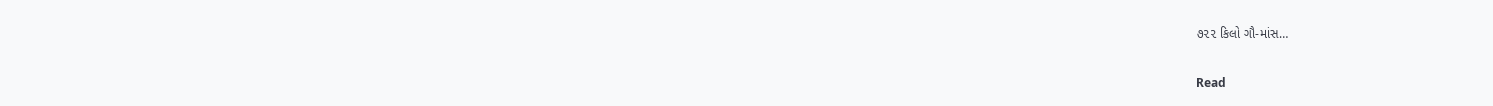૭૨૨ કિલો ગૌ-માંસ…

Read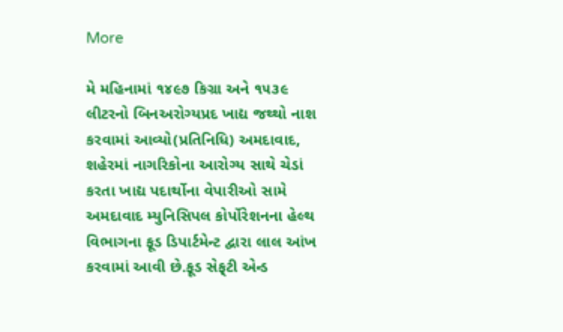More

મે મહિનામાં ૧૪૯૭ કિગ્રા અને ૧૫૩૯ લીટરનો બિનઅરોગ્યપ્રદ ખાદ્ય જથ્થો નાશ કરવામાં આવ્યો(પ્રતિનિધિ) અમદાવાદ, શહેરમાં નાગરિકોના આરોગ્ય સાથે ચેડાં કરતા ખાદ્ય પદાર્થોના વેપારીઓ સામે અમદાવાદ મ્યુનિસિપલ કોર્પોરેશનના હેલ્થ વિભાગના ફૂડ ડિપાર્ટમેન્ટ દ્વારા લાલ આંખ કરવામાં આવી છે.ફૂડ સેફ્‌ટી એન્ડ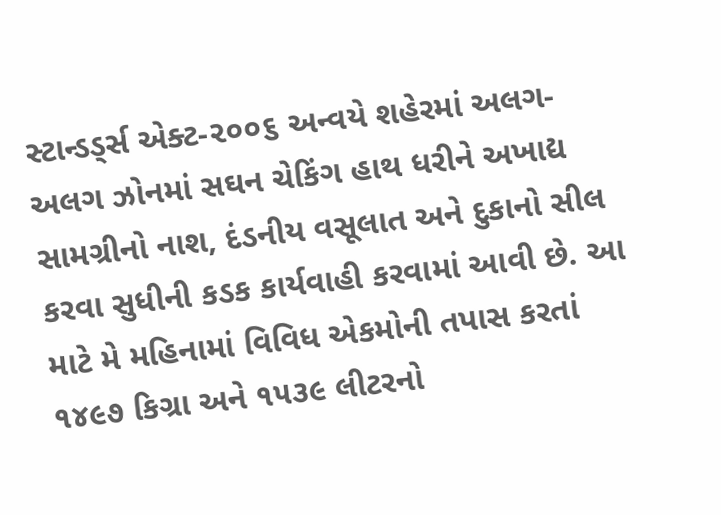સ્ટાન્ડડ્‌ર્સ એક્ટ-૨૦૦૬ અન્વયે શહેરમાં અલગ-અલગ ઝોનમાં સઘન ચેકિંગ હાથ ધરીને અખાદ્ય સામગ્રીનો નાશ, દંડનીય વસૂલાત અને દુકાનો સીલ કરવા સુધીની કડક કાર્યવાહી કરવામાં આવી છે. આ માટે મે મહિનામાં વિવિધ એકમોની તપાસ કરતાં ૧૪૯૭ કિગ્રા અને ૧૫૩૯ લીટરનો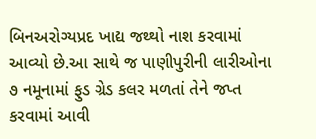બિનઅરોગ્યપ્રદ ખાદ્ય જથ્થો નાશ કરવામાં આવ્યો છે.આ સાથે જ પાણીપુરીની લારીઓના ૭ નમૂનામાં ફુડ ગ્રેડ કલર મળતાં તેને જપ્ત કરવામાં આવી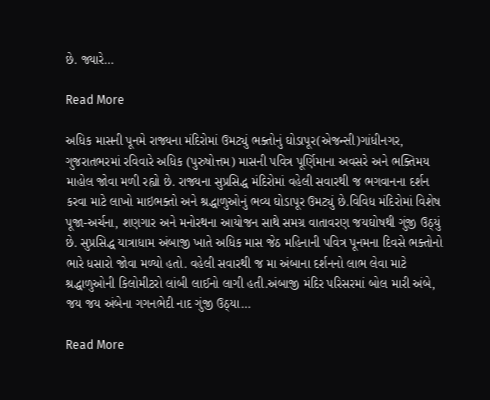છે. જ્યારે…

Read More

અધિક માસની પૂનમે રાજ્યના મંદિરોમાં ઉમટ્યું ભક્તોનું ઘોડાપૂર(એજન્સી)ગાંધીનગર, ગુજરાતભરમાં રવિવારે અધિક (પુરુષોત્તમ) માસની પવિત્ર પૂર્ણિમાના અવસરે અને ભક્તિમય માહોલ જોવા મળી રહ્યો છે. રાજ્યના સુપ્રસિદ્ધ મંદિરોમાં વહેલી સવારથી જ ભગવાનના દર્શન કરવા માટે લાખો માઇભક્તો અને શ્રદ્ધાળુઓનું ભવ્ય ઘોડાપૂર ઉમટ્યું છે.વિવિધ મંદિરોમાં વિશેષ પૂજા-અર્ચના, શણગાર અને મનોરથના આયોજન સાથે સમગ્ર વાતાવરણ જયઘોષથી ગુંજી ઉઠ્યું છે. સુપ્રસિદ્ધ યાત્રાધામ અંબાજી ખાતે અધિક માસ જેઠ મહિનાની પવિત્ર પૂનમના દિવસે ભક્તોનો ભારે ધસારો જોવા મળ્યો હતો. વહેલી સવારથી જ મા અંબાના દર્શનનો લાભ લેવા માટે શ્રદ્ધાળુઓની કિલોમીટરો લાંબી લાઈનો લાગી હતી.અંબાજી મંદિર પરિસરમાં બોલ મારી અંબે, જય જય અંબેના ગગનભેદી નાદ ગુંજી ઉઠ્યા…

Read More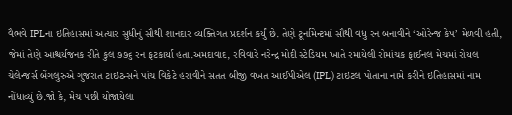વૈભવે IPLના ઇતિહાસમાં અત્યાર સુધીનું સૌથી શાનદાર વ્યક્તિગત પ્રદર્શન કર્યું છે. તેણે ટૂર્નામેન્ટમાં સૌથી વધુ રન બનાવીને ‘ઓરેન્જ કેપ’ મેળવી હતી, જેમાં તેણે આશ્ચર્યજનક રીતે કુલ ૭૭૬ રન ફટકાર્યા હતા.અમદાવાદ, રવિવારે નરેન્દ્ર મોદી સ્ટેડિયમ ખાતે રમાયેલી રોમાંચક ફાઈનલ મેચમાં રોયલ ચેલેન્જર્સ બેંગલુરુએ ગુજરાત ટાઇટન્સને પાંચ વિકેટે હરાવીને સતત બીજી વખત આઈપીએલ (IPL) ટાઇટલ પોતાના નામે કરીને ઇતિહાસમાં નામ નોંધાવ્યું છે.જો કે, મેચ પછી યોજાયેલા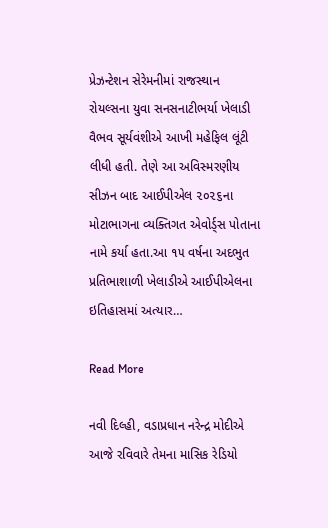પ્રેઝન્ટેશન સેરેમનીમાં રાજસ્થાન રોયલ્સના યુવા સનસનાટીભર્યા ખેલાડી વૈભવ સૂર્યવંશીએ આખી મહેફિલ લૂંટી લીધી હતી. તેણે આ અવિસ્મરણીય સીઝન બાદ આઈપીએલ ૨૦૨૬ના મોટાભાગના વ્યક્તિગત એવોર્ડ્સ પોતાના નામે કર્યા હતા.આ ૧૫ વર્ષના અદભુત પ્રતિભાશાળી ખેલાડીએ આઈપીએલના ઇતિહાસમાં અત્યાર…

Read More

નવી દિલ્હી, વડાપ્રધાન નરેન્દ્ર મોદીએ આજે રવિવારે તેમના માસિક રેડિયો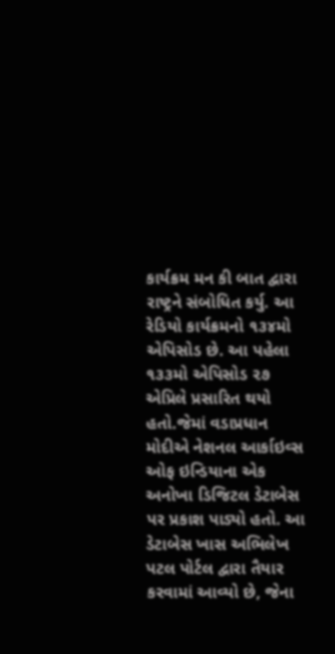કાર્યક્રમ મન કી બાત દ્વારા રાષ્ટ્રને સંબોધિત કર્યુ. આ રેડિયો કાર્યક્રમનો ૧૩૪મો એપિસોડ છે. આ પહેલા ૧૩૩મો એપિસોડ ૨૭ એપ્રિલે પ્રસારિત થયો હતો.જેમાં વડાપ્રધાન મોદીએ નેશનલ આર્કાઇવ્સ ઓફ ઇન્ડિયાના એક અનોખા ડિજિટલ ડેટાબેસ પર પ્રકાશ પાડ્યો હતો. આ ડેટાબેસ ખાસ અભિલેખ પટલ પોર્ટલ દ્વારા તૈયાર કરવામાં આવ્યો છે, જેના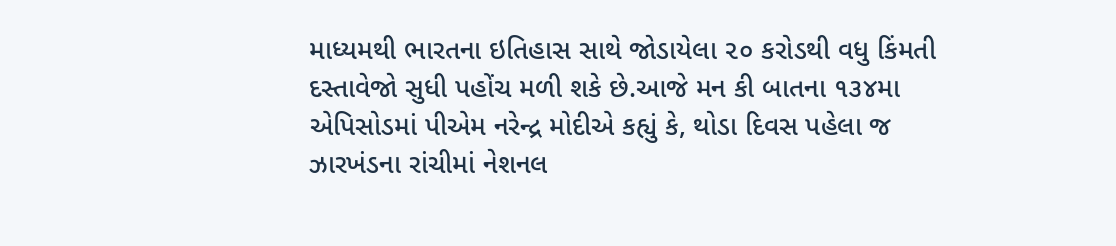માધ્યમથી ભારતના ઇતિહાસ સાથે જોડાયેલા ૨૦ કરોડથી વધુ કિંમતી દસ્તાવેજો સુધી પહોંચ મળી શકે છે.આજે મન કી બાતના ૧૩૪મા એપિસોડમાં પીએમ નરેન્દ્ર મોદીએ કહ્યું કે, થોડા દિવસ પહેલા જ ઝારખંડના રાંચીમાં નેશનલ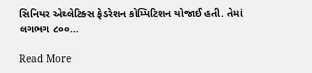સિનિયર એથ્લેટિક્સ ફેડરેશન કોમ્પિટિશન યોજાઈ હતી. તેમાં લગભગ ૮૦૦…

Read More